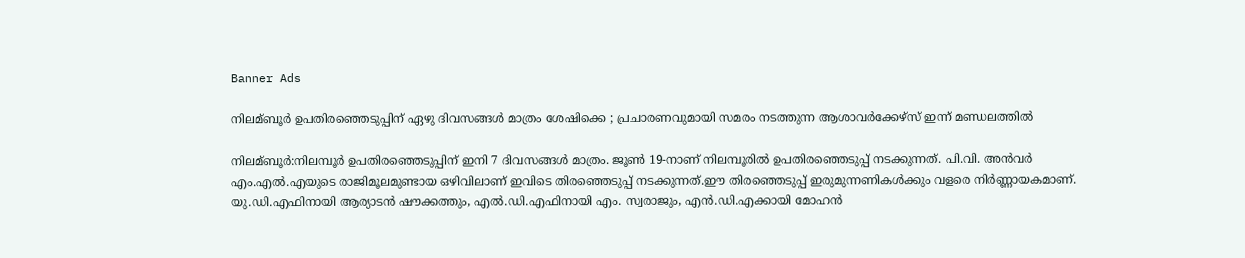Banner Ads

നിലമ്ബൂർ ഉപതിരഞ്ഞെടുപ്പിന് ഏഴു ദിവസങ്ങൾ മാത്രം ശേഷിക്കെ ; പ്രചാരണവുമായി സമരം നടത്തുന്ന ആശാവർക്കേഴ്സ് ഇന്ന് മണ്ഡലത്തിൽ

നിലമ്ബൂർ:നിലമ്പൂർ ഉപതിരഞ്ഞെടുപ്പിന് ഇനി 7 ദിവസങ്ങൾ മാത്രം. ജൂൺ 19-നാണ് നിലമ്പൂരിൽ ഉപതിരഞ്ഞെടുപ്പ് നടക്കുന്നത്. പി.വി. അൻവർ എം.എൽ.എയുടെ രാജിമൂലമുണ്ടായ ഒഴിവിലാണ് ഇവിടെ തിരഞ്ഞെടുപ്പ് നടക്കുന്നത്.ഈ തിരഞ്ഞെടുപ്പ് ഇരുമുന്നണികൾക്കും വളരെ നിർണ്ണായകമാണ്. യു.ഡി.എഫിനായി ആര്യാടൻ ഷൗക്കത്തും, എൽ.ഡി.എഫിനായി എം. സ്വരാജും, എൻ.ഡി.എക്കായി മോഹൻ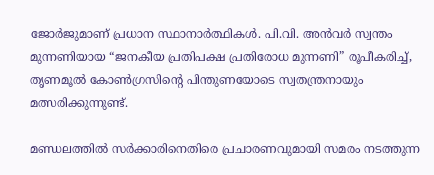ജോർജുമാണ് പ്രധാന സ്ഥാനാർത്ഥികൾ. പി.വി. അൻവർ സ്വന്തം മുന്നണിയായ “ജനകീയ പ്രതിപക്ഷ പ്രതിരോധ മുന്നണി” രൂപീകരിച്ച്, തൃണമൂൽ കോൺഗ്രസിന്റെ പിന്തുണയോടെ സ്വതന്ത്രനായും മത്സരിക്കുന്നുണ്ട്.

മണ്ഡലത്തിൽ സർക്കാരിനെതിരെ പ്രചാരണവുമായി സമരം നടത്തുന്ന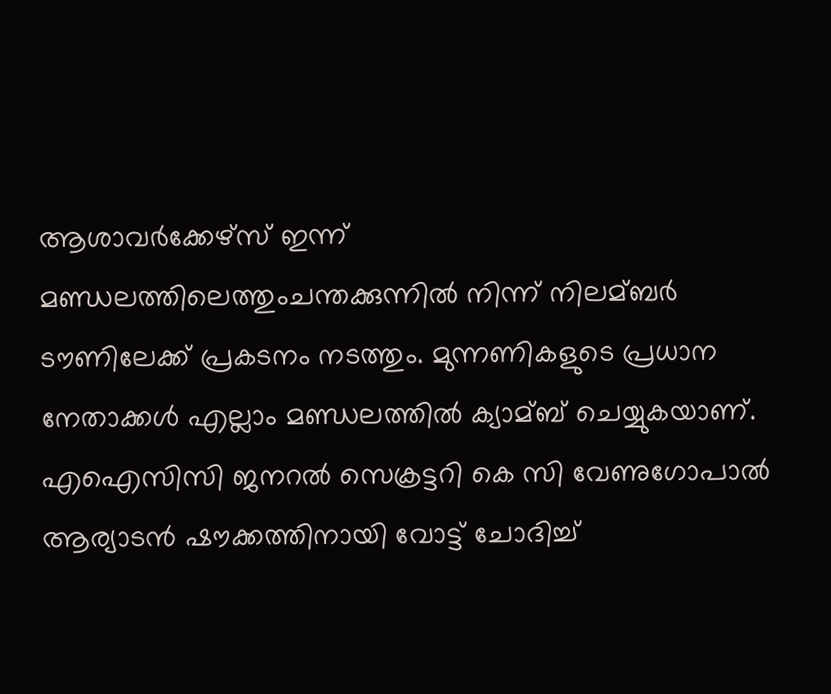ആശാവർക്കേഴ്സ് ഇന്ന് മണ്ഡലത്തിലെത്തുംചന്തക്കുന്നിൽ നിന്ന് നിലമ്‌ബർ ടൗണിലേക്ക് പ്രകടനം നടത്തും. മുന്നണികളുടെ പ്രധാന നേതാക്കൾ എല്ലാം മണ്ഡലത്തിൽ ക്യാമ്‌ബ് ചെയ്യുകയാണ്.
എഐസിസി ജനറൽ സെക്രട്ടറി കെ സി വേണുഗോപാൽ ആര്യാടൻ ഷൗക്കത്തിനായി വോട്ട് ചോദിച്ച്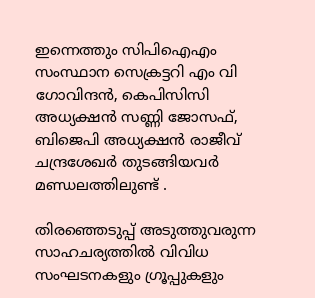ഇന്നെത്തും സിപിഐഎം സംസ്ഥാന സെക്രട്ടറി എം വി ഗോവിന്ദൻ, കെപിസിസി അധ്യക്ഷൻ സണ്ണി ജോസഫ്, ബിജെപി അധ്യക്ഷൻ രാജീവ് ചന്ദ്രശേഖർ തുടങ്ങിയവർ മണ്ഡലത്തിലുണ്ട് .

തിരഞ്ഞെടുപ്പ് അടുത്തുവരുന്ന സാഹചര്യത്തിൽ വിവിധ സംഘടനകളും ഗ്രൂപ്പുകളും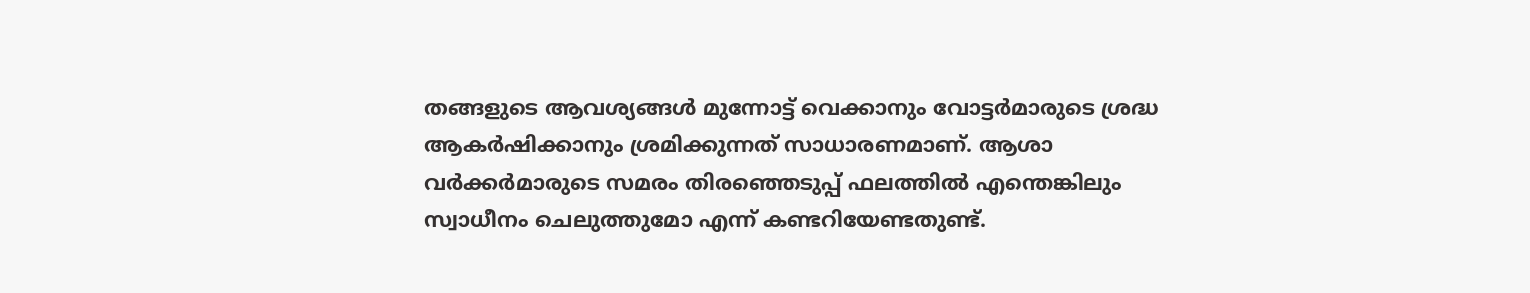തങ്ങളുടെ ആവശ്യങ്ങൾ മുന്നോട്ട് വെക്കാനും വോട്ടർമാരുടെ ശ്രദ്ധ ആകർഷിക്കാനും ശ്രമിക്കുന്നത് സാധാരണമാണ്. ആശാ വർക്കർമാരുടെ സമരം തിരഞ്ഞെടുപ്പ് ഫലത്തിൽ എന്തെങ്കിലും സ്വാധീനം ചെലുത്തുമോ എന്ന് കണ്ടറിയേണ്ടതുണ്ട്.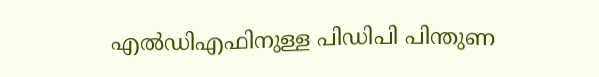എൽഡിഎഫിനുള്ള പിഡിപി പിന്തുണ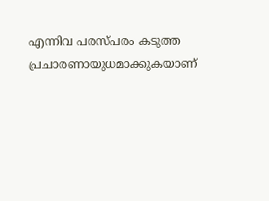എന്നിവ പരസ്പരം കടുത്ത പ്രചാരണായുധമാക്കുകയാണ്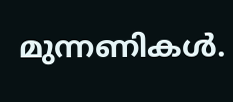മുന്നണികൾ.